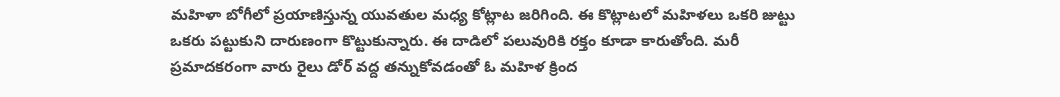మహిళా బోగీలో ప్రయాణిస్తున్న యువతుల మధ్య కోట్లాట జరిగింది. ఈ కొట్లాటలో మహిళలు ఒకరి జుట్టు ఒకరు పట్టుకుని దారుణంగా కొట్టుకున్నారు. ఈ దాడిలో పలువురికి రక్తం కూడా కారుతోంది. మరీ ప్రమాదకరంగా వారు రైలు డోర్ వద్ద తన్నుకోవడంతో ఓ మహిళ క్రింద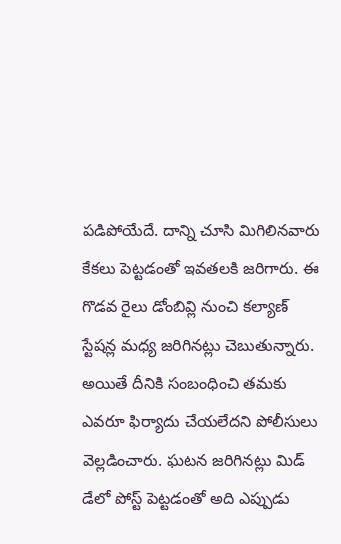పడిపోయేదే. దాన్ని చూసి మిగిలినవారు కేకలు పెట్టడంతో ఇవతలకి జరిగారు. ఈ గొడవ రైలు డోంబివ్లి నుంచి కల్యాణ్ స్టేషన్ల మధ్య జరిగినట్లు చెబుతున్నారు. అయితే దీనికి సంబంధించి తమకు ఎవరూ ఫిర్యాదు చేయలేదని పోలీసులు వెల్లడించారు. ఘటన జరిగినట్లు మిడ్ డేలో పోస్ట్ పెట్టడంతో అది ఎప్పుడు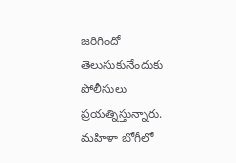జరిగిందో తెలుసుకునేందుకు పోలీసులు ప్రయత్నిస్తున్నారు.
మహిళా బోగీలో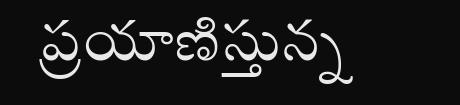ప్రయాణిస్తున్న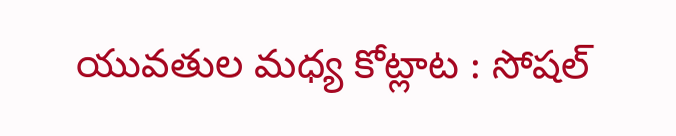యువతుల మధ్య కోట్లాట : సోషల్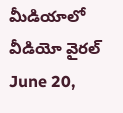మీడియాలో వీడియో వైరల్
June 20,